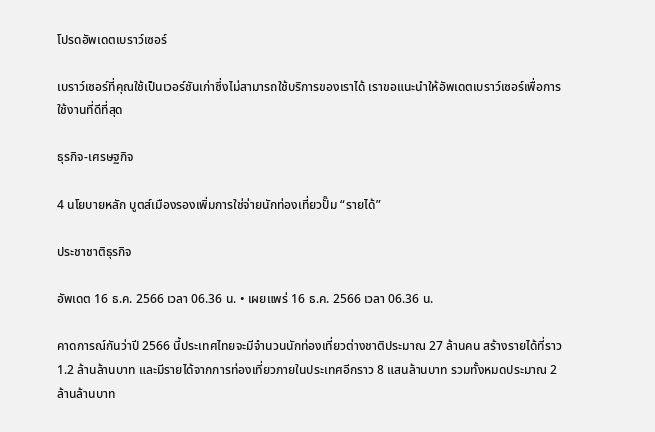โปรดอัพเดตเบราว์เซอร์

เบราว์เซอร์ที่คุณใช้เป็นเวอร์ชันเก่าซึ่งไม่สามารถใช้บริการของเราได้ เราขอแนะนำให้อัพเดตเบราว์เซอร์เพื่อการใช้งานที่ดีที่สุด

ธุรกิจ-เศรษฐกิจ

4 นโยบายหลัก บูตส์เมืองรองเพิ่มการใช่จ่ายนักท่องเที่ยวปั๊ม “รายได้”

ประชาชาติธุรกิจ

อัพเดต 16 ธ.ค. 2566 เวลา 06.36 น. • เผยแพร่ 16 ธ.ค. 2566 เวลา 06.36 น.

คาดการณ์กันว่าปี 2566 นี้ประเทศไทยจะมีจำนวนนักท่องเที่ยวต่างชาติประมาณ 27 ล้านคน สร้างรายได้ที่ราว 1.2 ล้านล้านบาท และมีรายได้จากการท่องเที่ยวภายในประเทศอีกราว 8 แสนล้านบาท รวมทั้งหมดประมาณ 2 ล้านล้านบาท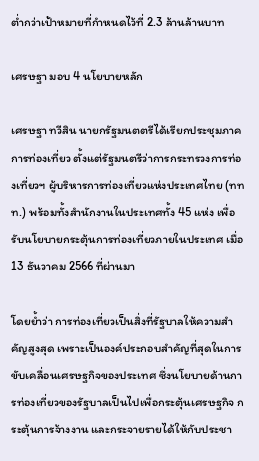ต่ำกว่าเป้าหมายที่กำหนดไว้ที่ 2.3 ล้านล้านบาท

เศรษฐา มอบ 4 นโยบายหลัก

เศรษฐา ทวีสิน นายกรัฐมนตตรีได้เรียกประชุมภาคการท่องเที่ยว ตั้งแต่รัฐมนตรีว่าการกระทรวงการท่องเที่ยวฯ ผู้บริหารการท่องเที่ยวแห่งประเทศไทย (ททท.) พร้อมทั้งสำนักงานในประเทศทั้ง 45 แห่ง เพื่อรับนโยบายกระตุ้นการท่องเที่ยวภายในประเทศ เมื่อ 13 ธันวาคม 2566 ที่ผ่านมา

โดยย้ำว่า การท่องเที่ยวเป็นสิ่งที่รัฐบาลให้ความสำคัญสูงสุด เพราะเป็นองค์ประกอบสำคัญที่สุดในการขับเคลื่อนเศรษฐกิจของประเทศ ซึ่งนโยบายด้านการท่องเที่ยวของรัฐบาลเป็นไปเพื่อกระตุ้นเศรษฐกิจ กระตุ้นการจ้างงาน และกระจายรายได้ให้กับประชา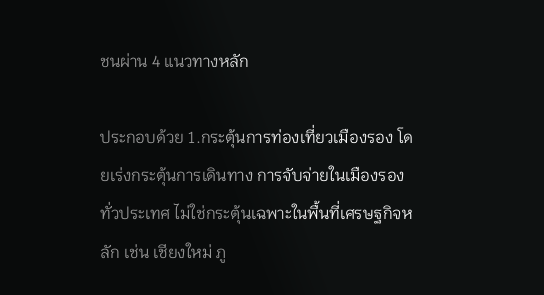ชนผ่าน 4 แนวทางหลัก

ประกอบด้วย 1.กระตุ้นการท่องเที่ยวเมืองรอง โดยเร่งกระตุ้นการเดินทาง การจับจ่ายในเมืองรองทั่วประเทศ ไม่ใช่กระตุ้นเฉพาะในพื้นที่เศรษฐกิจหลัก เช่น เชียงใหม่ ภู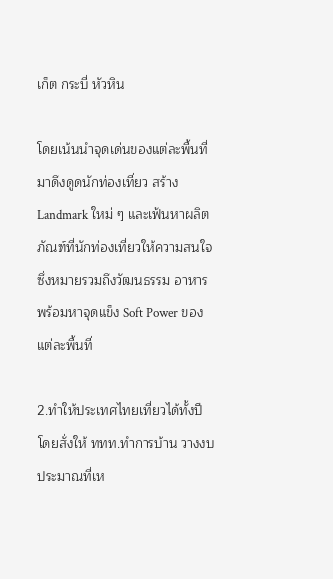เก็ต กระบี่ หัวหิน

โดยเน้นนำจุดเด่นของแต่ละพื้นที่มาดึงดูดนักท่องเที่ยว สร้าง Landmark ใหม่ ๆ และเฟ้นหาผลิตภัณฑ์ที่นักท่องเที่ยวให้ความสนใจ ซึ่งหมายรวมถึงวัฒนธรรม อาหาร พร้อมหาจุดแข็ง Soft Power ของแต่ละพื้นที่

2.ทำให้ประเทศไทยเที่ยวได้ทั้งปี โดยสั่งให้ ททท.ทำการบ้าน วางงบประมาณที่เห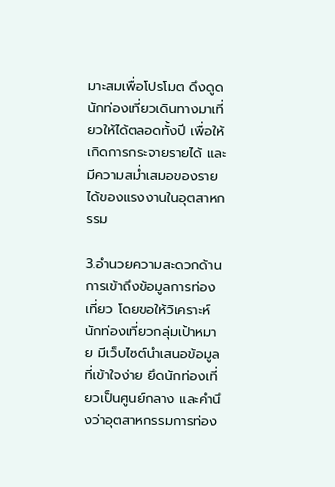มาะสมเพื่อโปรโมต ดึงดูดนักท่องเที่ยวเดินทางมาเที่ยวให้ได้ตลอดทั้งปี เพื่อให้เกิดการกระจายรายได้ และมีความสม่ำเสมอของรายได้ของแรงงานในอุตสาหกรรม

3.อำนวยความสะดวกด้านการเข้าถึงข้อมูลการท่องเที่ยว โดยขอให้วิเคราะห์นักท่องเที่ยวกลุ่มเป้าหมาย มีเว็บไซต์นำเสนอข้อมูลที่เข้าใจง่าย ยึดนักท่องเที่ยวเป็นศูนย์กลาง และคำนึงว่าอุตสาหกรรมการท่อง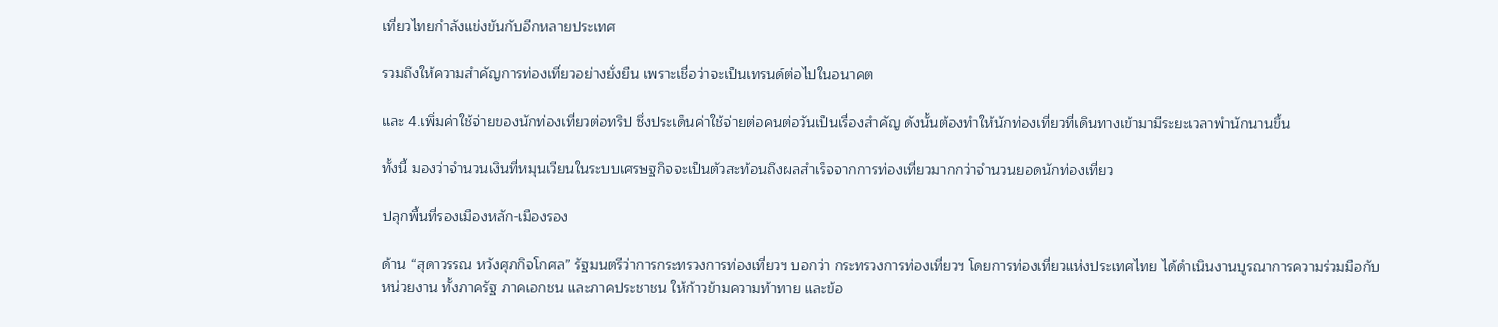เที่ยวไทยกำลังแข่งขันกับอีกหลายประเทศ

รวมถึงให้ความสำคัญการท่องเที่ยวอย่างยั่งยืน เพราะเชื่อว่าจะเป็นเทรนด์ต่อไปในอนาคต

และ 4.เพิ่มค่าใช้จ่ายของนักท่องเที่ยวต่อทริป ซึ่งประเด็นค่าใช้จ่ายต่อคนต่อวันเป็นเรื่องสำคัญ ดังนั้นต้องทำให้นักท่องเที่ยวที่เดินทางเข้ามามีระยะเวลาพำนักนานขึ้น

ทั้งนี้ มองว่าจำนวนเงินที่หมุนเวียนในระบบเศรษฐกิจจะเป็นตัวสะท้อนถึงผลสำเร็จจากการท่องเที่ยวมากกว่าจำนวนยอดนักท่องเที่ยว

ปลุกพื้นที่รองเมืองหลัก-เมืองรอง

ด้าน “สุดาวรรณ หวังศุภกิจโกศล” รัฐมนตรีว่าการกระทรวงการท่องเที่ยวฯ บอกว่า กระทรวงการท่องเที่ยวฯ โดยการท่องเที่ยวแห่งประเทศไทย ได้ดำเนินงานบูรณาการความร่วมมือกับหน่วยงาน ทั้งภาครัฐ ภาคเอกชน และภาคประชาชน ให้ก้าวข้ามความท้าทาย และข้อ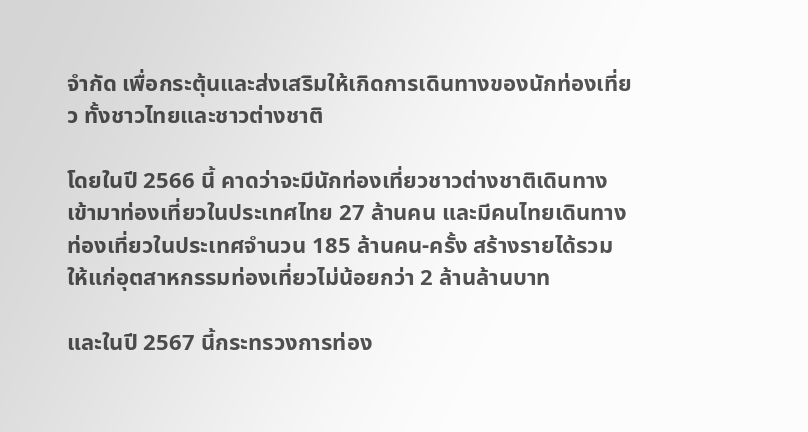จำกัด เพื่อกระตุ้นและส่งเสริมให้เกิดการเดินทางของนักท่องเที่ยว ทั้งชาวไทยและชาวต่างชาติ

โดยในปี 2566 นี้ คาดว่าจะมีนักท่องเที่ยวชาวต่างชาติเดินทางเข้ามาท่องเที่ยวในประเทศไทย 27 ล้านคน และมีคนไทยเดินทางท่องเที่ยวในประเทศจำนวน 185 ล้านคน-ครั้ง สร้างรายได้รวมให้แก่อุตสาหกรรมท่องเที่ยวไม่น้อยกว่า 2 ล้านล้านบาท

และในปี 2567 นี้กระทรวงการท่อง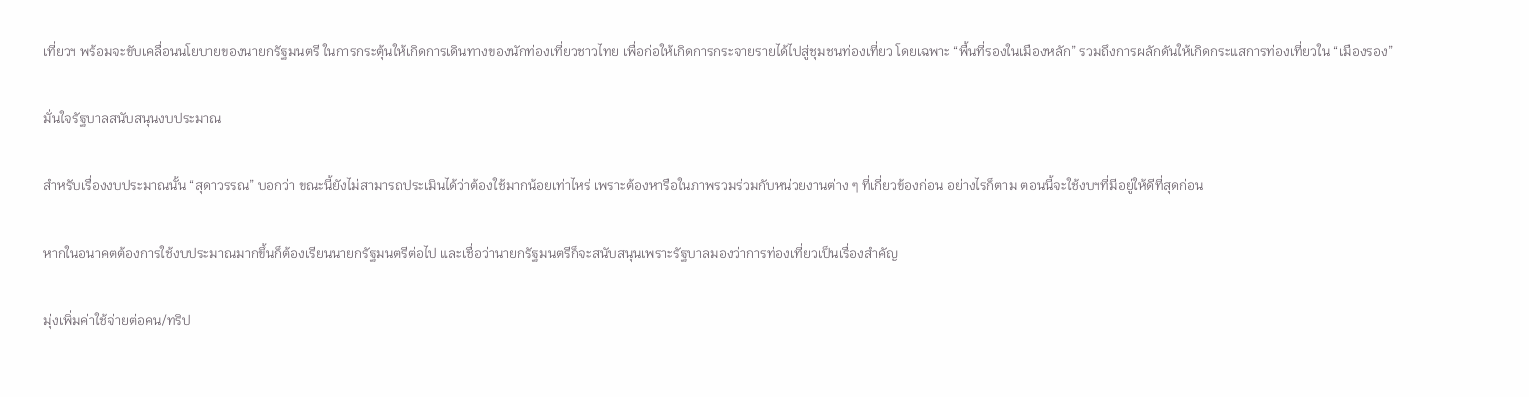เที่ยวฯ พร้อมจะขับเคลื่อนนโยบายของนายกรัฐมนตรี ในการกระตุ้นให้เกิดการเดินทางของนักท่องเที่ยวชาวไทย เพื่อก่อให้เกิดการกระจายรายได้ไปสู่ชุมชนท่องเที่ยว โดยเฉพาะ “พื้นที่รองในเมืองหลัก” รวมถึงการผลักดันให้เกิดกระแสการท่องเที่ยวใน “เมืองรอง”

มั่นใจรัฐบาลสนับสนุนงบประมาณ

สำหรับเรื่องงบประมาณนั้น “สุดาวรรณ” บอกว่า ขณะนี้ยังไม่สามารถประเมินได้ว่าต้องใช้มากน้อยเท่าไหร่ เพราะต้องหารือในภาพรวมร่วมกับหน่วยงานต่าง ๆ ที่เกี่ยวข้องก่อน อย่างไรก็ตาม ตอนนี้จะใช้งบฯที่มีอยู่ให้ดีที่สุดก่อน

หากในอนาคตต้องการใช้งบประมาณมากขึ้นก็ต้องเรียนนายกรัฐมนตรีต่อไป และเชื่อว่านายกรัฐมนตรีก็จะสนับสนุนเพราะรัฐบาลมองว่าการท่องเที่ยวเป็นเรื่องสำคัญ

มุ่งเพิ่มค่าใช้จ่ายต่อคน/ทริป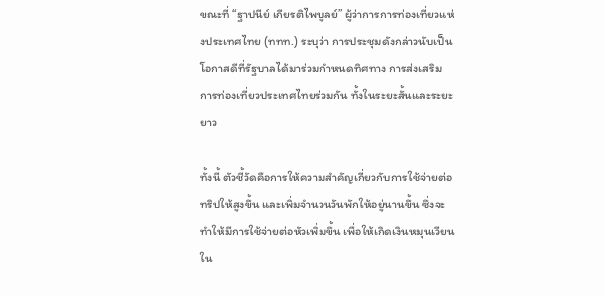ขณะที่ “ฐาปนีย์ เกียรติไพบูลย์” ผู้ว่าการการท่องเที่ยวแห่งประเทศไทย (ททท.) ระบุว่า การประชุมดังกล่าวนับเป็นโอกาสดีที่รัฐบาลได้มาร่วมกำหนดทิศทาง การส่งเสริม การท่องเที่ยวประเทศไทยร่วมกัน ทั้งในระยะสั้นและระยะยาว

ทั้งนี้ ตัวชี้วัดคือการให้ความสำคัญเกี่ยวกับการใช้จ่ายต่อทริปให้สูงขึ้น และเพิ่มจำนวนวันพักให้อยู่นานขึ้น ซึ่งจะทำให้มีการใช้จ่ายต่อหัวเพิ่มขึ้น เพื่อให้เกิดเงินหมุนเวียนใน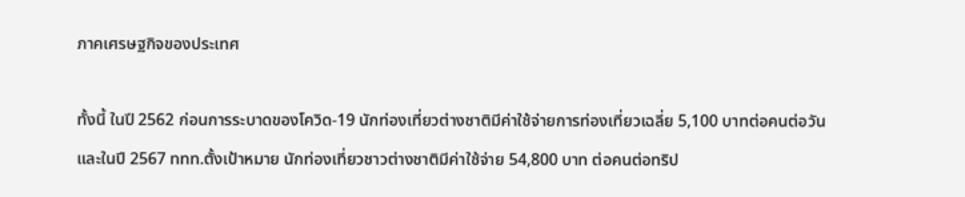ภาคเศรษฐกิจของประเทศ

ทั้งนี้ ในปี 2562 ก่อนการระบาดของโควิด-19 นักท่องเที่ยวต่างชาติมีค่าใช้จ่ายการท่องเที่ยวเฉลี่ย 5,100 บาทต่อคนต่อวัน และในปี 2567 ททท.ตั้งเป้าหมาย นักท่องเที่ยวชาวต่างชาติมีค่าใช้จ่าย 54,800 บาท ต่อคนต่อทริป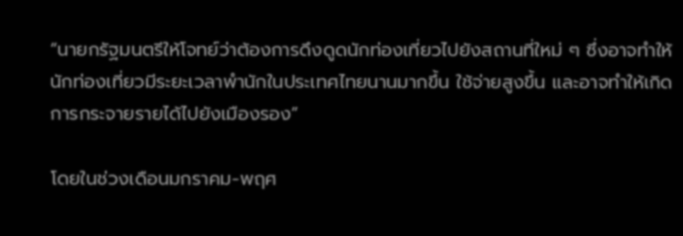“นายกรัฐมนตรีให้โจทย์ว่าต้องการดึงดูดนักท่องเที่ยวไปยังสถานที่ใหม่ ๆ ซึ่งอาจทำให้นักท่องเที่ยวมีระยะเวลาพำนักในประเทศไทยนานมากขึ้น ใช้จ่ายสูงขึ้น และอาจทำให้เกิดการกระจายรายได้ไปยังเมืองรอง”

โดยในช่วงเดือนมกราคม-พฤศ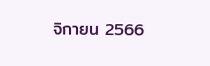จิกายน 2566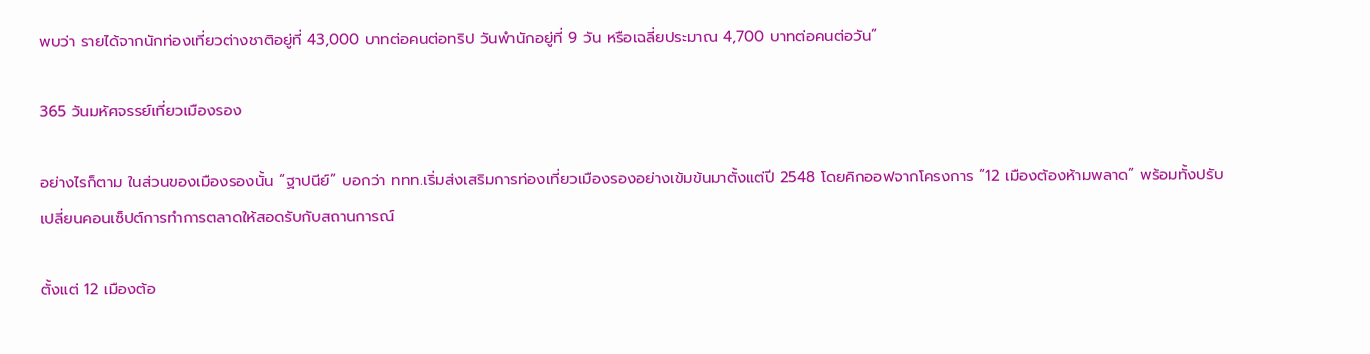พบว่า รายได้จากนักท่องเที่ยวต่างชาติอยู่ที่ 43,000 บาทต่อคนต่อทริป วันพำนักอยู่ที่ 9 วัน หรือเฉลี่ยประมาณ 4,700 บาทต่อคนต่อวัน”

365 วันมหัศจรรย์เที่ยวเมืองรอง

อย่างไรก็ตาม ในส่วนของเมืองรองนั้น “ฐาปนีย์” บอกว่า ททท.เริ่มส่งเสริมการท่องเที่ยวเมืองรองอย่างเข้มข้นมาตั้งแต่ปี 2548 โดยคิกออฟจากโครงการ “12 เมืองต้องห้ามพลาด” พร้อมทั้งปรับเปลี่ยนคอนเซ็ปต์การทำการตลาดให้สอดรับกับสถานการณ์

ตั้งแต่ 12 เมืองต้อ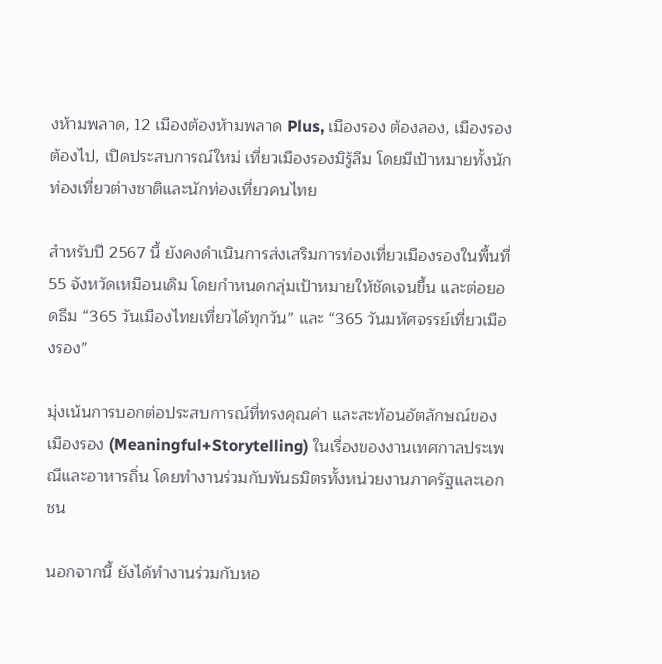งห้ามพลาด, 12 เมืองต้องห้ามพลาด Plus, เมืองรอง ต้องลอง, เมืองรอง ต้องไป, เปิดประสบการณ์ใหม่ เที่ยวเมืองรองมิรู้ลืม โดยมีเป้าหมายทั้งนักท่องเที่ยวต่างชาติและนักท่องเที่ยวคนไทย

สำหรับปี 2567 นี้ ยังคงดำเนินการส่งเสริมการท่องเที่ยวเมืองรองในพื้นที่ 55 จังหวัดเหมือนเดิม โดยกำหนดกลุ่มเป้าหมายให้ชัดเจนขึ้น และต่อยอดธีม “365 วันเมืองไทยเที่ยวได้ทุกวัน” และ “365 วันมหัศจรรย์เที่ยวเมืองรอง”

มุ่งเน้นการบอกต่อประสบการณ์ที่ทรงคุณค่า และสะท้อนอัตลักษณ์ของเมืองรอง (Meaningful+Storytelling) ในเรื่องของงานเทศกาลประเพณีและอาหารถิ่น โดยทำงานร่วมกับพันธมิตรทั้งหน่วยงานภาครัฐและเอกชน

นอกจากนี้ ยังได้ทำงานร่วมกับหอ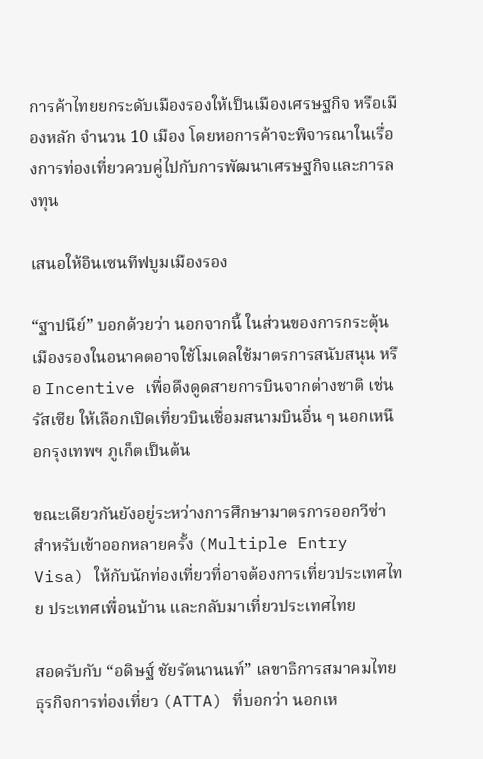การค้าไทยยกระดับเมืองรองให้เป็นเมืองเศรษฐกิจ หรือเมืองหลัก จำนวน 10 เมือง โดยหอการค้าจะพิจารณาในเรื่องการท่องเที่ยวควบคู่ไปกับการพัฒนาเศรษฐกิจและการลงทุน

เสนอให้อินเซนทีฟบูมเมืองรอง

“ฐาปนีย์” บอกด้วยว่า นอกจากนี้ ในส่วนของการกระตุ้นเมืองรองในอนาคตอาจใช้โมเดลใช้มาตรการสนับสนุน หรือ Incentive เพื่อดึงดูดสายการบินจากต่างชาติ เช่น รัสเซีย ให้เลือกเปิดเที่ยวบินเชื่อมสนามบินอื่น ๆ นอกเหนือกรุงเทพฯ ภูเก็ตเป็นต้น

ขณะเดียวกันยังอยู่ระหว่างการศึกษามาตรการออกวีซ่าสำหรับเข้าออกหลายครั้ง (Multiple Entry Visa) ให้กับนักท่องเที่ยวที่อาจต้องการเที่ยวประเทศไทย ประเทศเพื่อนบ้าน และกลับมาเที่ยวประเทศไทย

สอดรับกับ “อดิษฐ์ ชัยรัตนานนท์” เลขาธิการสมาคมไทยธุรกิจการท่องเที่ยว (ATTA) ที่บอกว่า นอกเห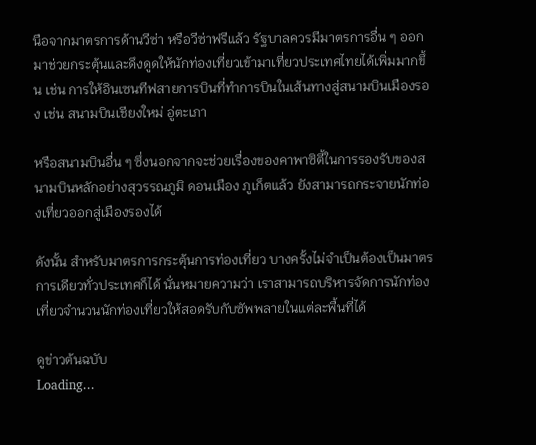นือจากมาตรการด้านวีซ่า หรือวีซ่าฟรีแล้ว รัฐบาลควรมีมาตรการอื่น ๆ ออกมาช่วยกระตุ้นและดึงดูดให้นักท่องเที่ยวเข้ามาเที่ยวประเทศไทยได้เพิ่มมากขึ้น เช่น การให้อินเซนทีฟสายการบินที่ทำการบินในเส้นทางสู่สนามบินเมืองรอง เช่น สนามบินเชียงใหม่ อู่ตะเภา

หรือสนามบินอื่น ๆ ซึ่งนอกจากจะช่วยเรื่องของคาพาซิตี้ในการรองรับของสนามบินหลักอย่างสุวรรณภูมิ ดอนเมือง ภูเก็ตแล้ว ยังสามารถกระจายนักท่องเที่ยวออกสู่เมืองรองได้

ดังนั้น สำหรับมาตรการกระตุ้นการท่องเที่ยว บางครั้งไม่จำเป็นต้องเป็นมาตรการเดียวทั่วประเทศก็ได้ นั่นหมายความว่า เราสามารถบริหารจัดการนักท่องเที่ยวจำนวนนักท่องเที่ยวให้สอดรับกับซัพพลายในแต่ละพื้นที่ได้

ดูข่าวต้นฉบับ
Loading...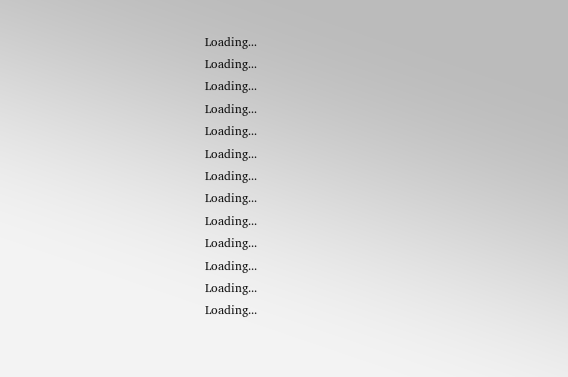Loading...
Loading...
Loading...
Loading...
Loading...
Loading...
Loading...
Loading...
Loading...
Loading...
Loading...
Loading...
Loading...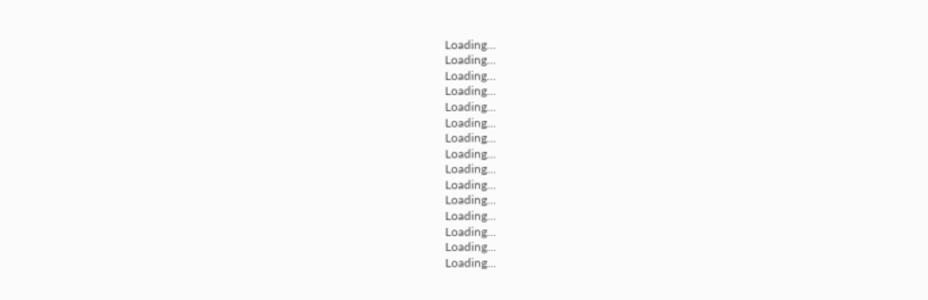Loading...
Loading...
Loading...
Loading...
Loading...
Loading...
Loading...
Loading...
Loading...
Loading...
Loading...
Loading...
Loading...
Loading...
Loading...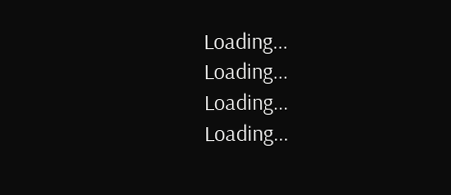Loading...
Loading...
Loading...
Loading...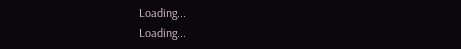Loading...
Loading...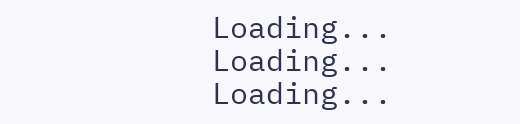Loading...
Loading...
Loading...